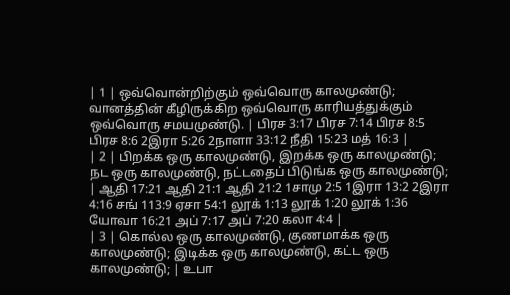| 1 | ஒவ்வொன்றிற்கும் ஒவ்வொரு காலமுண்டு; வானத்தின் கீழிருக்கிற ஒவ்வொரு காரியத்துக்கும் ஒவ்வொரு சமயமுண்டு. | பிரச 3:17 பிரச 7:14 பிரச 8:5 பிரச 8:6 2இரா 5:26 2நாளா 33:12 நீதி 15:23 மத் 16:3 |
| 2 | பிறக்க ஒரு காலமுண்டு, இறக்க ஒரு காலமுண்டு; நட ஒரு காலமுண்டு, நட்டதைப் பிடுங்க ஒரு காலமுண்டு; | ஆதி 17:21 ஆதி 21:1 ஆதி 21:2 1சாமு 2:5 1இரா 13:2 2இரா 4:16 சங் 113:9 ஏசா 54:1 லூக் 1:13 லூக் 1:20 லூக் 1:36 யோவா 16:21 அப் 7:17 அப் 7:20 கலா 4:4 |
| 3 | கொல்ல ஒரு காலமுண்டு, குணமாக்க ஒரு காலமுண்டு; இடிக்க ஒரு காலமுண்டு, கட்ட ஒரு காலமுண்டு; | உபா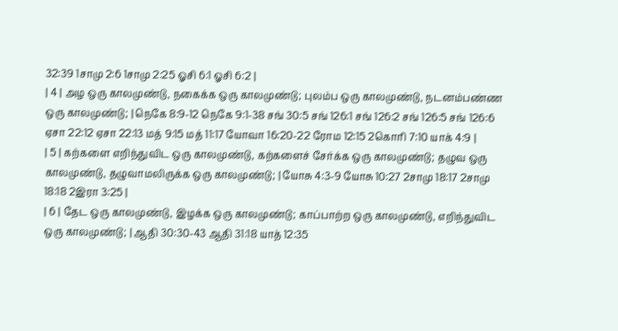32:39 1சாமு 2:6 1சாமு 2:25 ஓசி 6:1 ஓசி 6:2 |
| 4 | அழ ஒரு காலமுண்டு, நகைக்க ஒரு காலமுண்டு; புலம்ப ஒரு காலமுண்டு, நடனம்பண்ண ஒரு காலமுண்டு; | நெகே 8:9-12 நெகே 9:1-38 சங் 30:5 சங் 126:1 சங் 126:2 சங் 126:5 சங் 126:6 ஏசா 22:12 ஏசா 22:13 மத் 9:15 மத் 11:17 யோவா 16:20-22 ரோம 12:15 2கொரி 7:10 யாக் 4:9 |
| 5 | கற்களை எறிந்துவிட ஒரு காலமுண்டு, கற்களைச் சேர்க்க ஒரு காலமுண்டு; தழுவ ஒரு காலமுண்டு, தழுவாமலிருக்க ஒரு காலமுண்டு; | யோசு 4:3-9 யோசு 10:27 2சாமு 18:17 2சாமு 18:18 2இரா 3:25 |
| 6 | தேட ஒரு காலமுண்டு, இழக்க ஒரு காலமுண்டு; காப்பாற்ற ஒரு காலமுண்டு, எறிந்துவிட ஒரு காலமுண்டு; | ஆதி 30:30-43 ஆதி 31:18 யாத் 12:35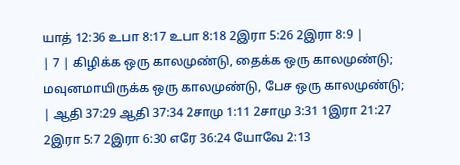யாத் 12:36 உபா 8:17 உபா 8:18 2இரா 5:26 2இரா 8:9 |
| 7 | கிழிக்க ஒரு காலமுண்டு, தைக்க ஒரு காலமுண்டு; மவுனமாயிருக்க ஒரு காலமுண்டு, பேச ஒரு காலமுண்டு; | ஆதி 37:29 ஆதி 37:34 2சாமு 1:11 2சாமு 3:31 1இரா 21:27 2இரா 5:7 2இரா 6:30 எரே 36:24 யோவே 2:13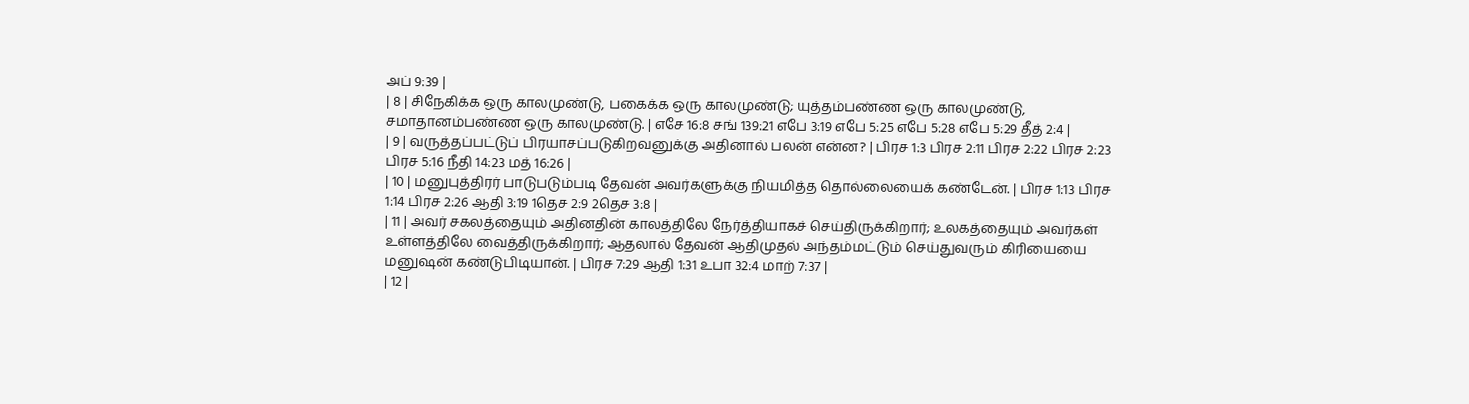அப் 9:39 |
| 8 | சிநேகிக்க ஒரு காலமுண்டு, பகைக்க ஒரு காலமுண்டு; யுத்தம்பண்ண ஒரு காலமுண்டு, சமாதானம்பண்ண ஒரு காலமுண்டு. | எசே 16:8 சங் 139:21 எபே 3:19 எபே 5:25 எபே 5:28 எபே 5:29 தீத் 2:4 |
| 9 | வருத்தப்பட்டுப் பிரயாசப்படுகிறவனுக்கு அதினால் பலன் என்ன? | பிரச 1:3 பிரச 2:11 பிரச 2:22 பிரச 2:23 பிரச 5:16 நீதி 14:23 மத் 16:26 |
| 10 | மனுபுத்திரர் பாடுபடும்படி தேவன் அவர்களுக்கு நியமித்த தொல்லையைக் கண்டேன். | பிரச 1:13 பிரச 1:14 பிரச 2:26 ஆதி 3:19 1தெச 2:9 2தெச 3:8 |
| 11 | அவர் சகலத்தையும் அதினதின் காலத்திலே நேர்த்தியாகச் செய்திருக்கிறார்; உலகத்தையும் அவர்கள் உள்ளத்திலே வைத்திருக்கிறார்; ஆதலால் தேவன் ஆதிமுதல் அந்தம்மட்டும் செய்துவரும் கிரியையை மனுஷன் கண்டுபிடியான். | பிரச 7:29 ஆதி 1:31 உபா 32:4 மாற் 7:37 |
| 12 |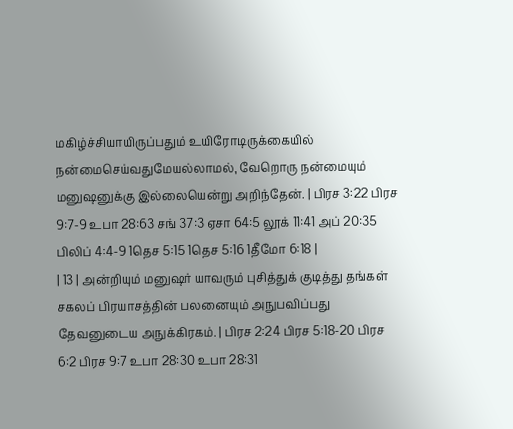மகிழ்ச்சியாயிருப்பதும் உயிரோடிருக்கையில் நன்மைசெய்வதுமேயல்லாமல், வேறொரு நன்மையும் மனுஷனுக்கு இல்லையென்று அறிந்தேன். | பிரச 3:22 பிரச 9:7-9 உபா 28:63 சங் 37:3 ஏசா 64:5 லூக் 11:41 அப் 20:35 பிலிப் 4:4-9 1தெச 5:15 1தெச 5:16 1தீமோ 6:18 |
| 13 | அன்றியும் மனுஷர் யாவரும் புசித்துக் குடித்து தங்கள் சகலப் பிரயாசத்தின் பலனையும் அநுபவிப்பது தேவனுடைய அநுக்கிரகம். | பிரச 2:24 பிரச 5:18-20 பிரச 6:2 பிரச 9:7 உபா 28:30 உபா 28:31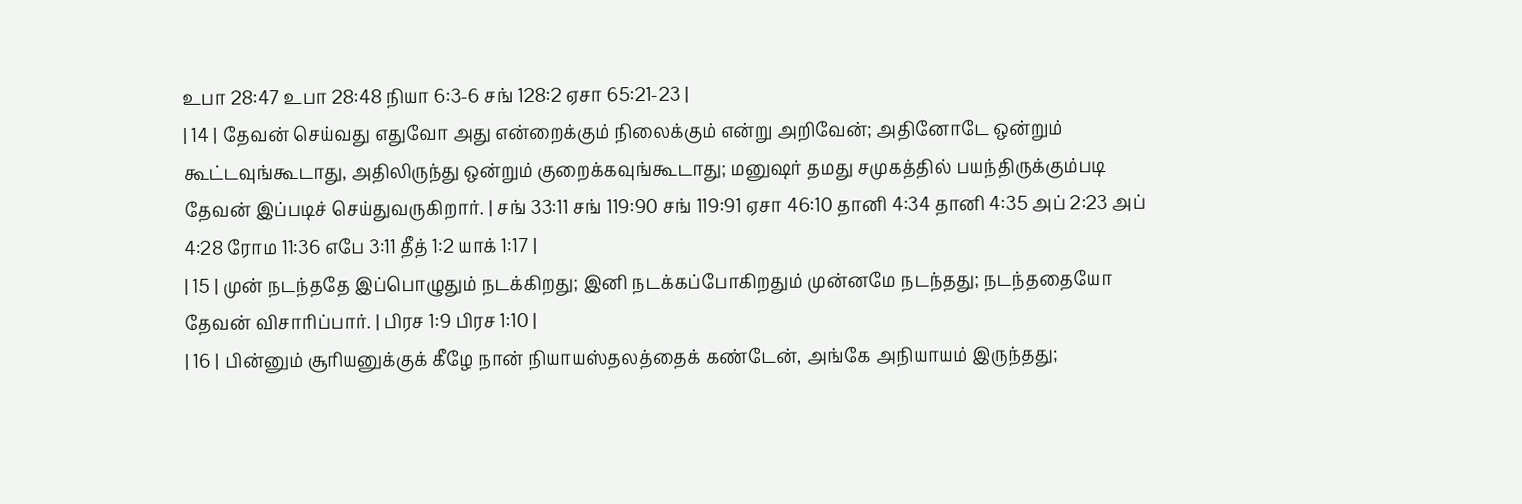உபா 28:47 உபா 28:48 நியா 6:3-6 சங் 128:2 ஏசா 65:21-23 |
| 14 | தேவன் செய்வது எதுவோ அது என்றைக்கும் நிலைக்கும் என்று அறிவேன்; அதினோடே ஒன்றும் கூட்டவுங்கூடாது, அதிலிருந்து ஒன்றும் குறைக்கவுங்கூடாது; மனுஷர் தமது சமுகத்தில் பயந்திருக்கும்படி தேவன் இப்படிச் செய்துவருகிறார். | சங் 33:11 சங் 119:90 சங் 119:91 ஏசா 46:10 தானி 4:34 தானி 4:35 அப் 2:23 அப் 4:28 ரோம 11:36 எபே 3:11 தீத் 1:2 யாக் 1:17 |
| 15 | முன் நடந்ததே இப்பொழுதும் நடக்கிறது; இனி நடக்கப்போகிறதும் முன்னமே நடந்தது; நடந்ததையோ தேவன் விசாரிப்பார். | பிரச 1:9 பிரச 1:10 |
| 16 | பின்னும் சூரியனுக்குக் கீழே நான் நியாயஸ்தலத்தைக் கண்டேன், அங்கே அநியாயம் இருந்தது;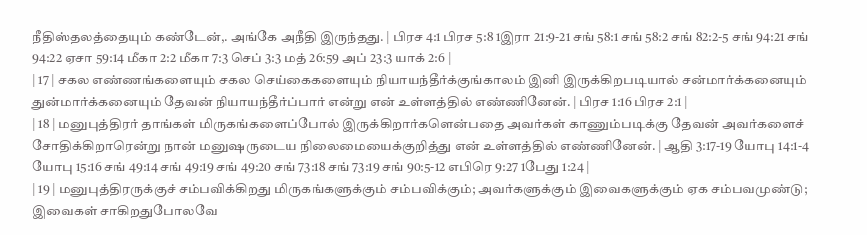நீதிஸ்தலத்தையும் கண்டேன்,. அங்கே அநீதி இருந்தது. | பிரச 4:1 பிரச 5:8 1இரா 21:9-21 சங் 58:1 சங் 58:2 சங் 82:2-5 சங் 94:21 சங் 94:22 ஏசா 59:14 மீகா 2:2 மீகா 7:3 செப் 3:3 மத் 26:59 அப் 23:3 யாக் 2:6 |
| 17 | சகல எண்ணங்களையும் சகல செய்கைகளையும் நியாயந்தீர்க்குங்காலம் இனி இருக்கிறபடியால் சன்மார்க்கனையும் துன்மார்க்கனையும் தேவன் நியாயந்தீர்ப்பார் என்று என் உள்ளத்தில் எண்ணினேன். | பிரச 1:16 பிரச 2:1 |
| 18 | மனுபுத்திரர் தாங்கள் மிருகங்களைப்போல் இருக்கிறார்களென்பதை அவர்கள் காணும்படிக்கு தேவன் அவர்களைச் சோதிக்கிறாரென்று நான் மனுஷருடைய நிலைமையைக்குறித்து என் உள்ளத்தில் எண்ணினேன். | ஆதி 3:17-19 யோபு 14:1-4 யோபு 15:16 சங் 49:14 சங் 49:19 சங் 49:20 சங் 73:18 சங் 73:19 சங் 90:5-12 எபிரெ 9:27 1பேது 1:24 |
| 19 | மனுபுத்திரருக்குச் சம்பவிக்கிறது மிருகங்களுக்கும் சம்பவிக்கும்; அவர்களுக்கும் இவைகளுக்கும் ஏக சம்பவமுண்டு; இவைகள் சாகிறதுபோலவே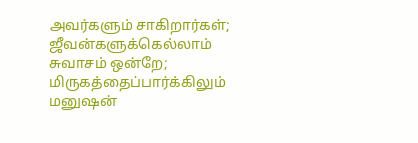அவர்களும் சாகிறார்கள்; ஜீவன்களுக்கெல்லாம் சுவாசம் ஒன்றே; மிருகத்தைப்பார்க்கிலும் மனுஷன்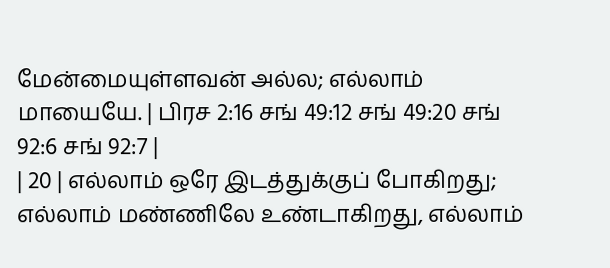மேன்மையுள்ளவன் அல்ல; எல்லாம் மாயையே. | பிரச 2:16 சங் 49:12 சங் 49:20 சங் 92:6 சங் 92:7 |
| 20 | எல்லாம் ஒரே இடத்துக்குப் போகிறது; எல்லாம் மண்ணிலே உண்டாகிறது, எல்லாம்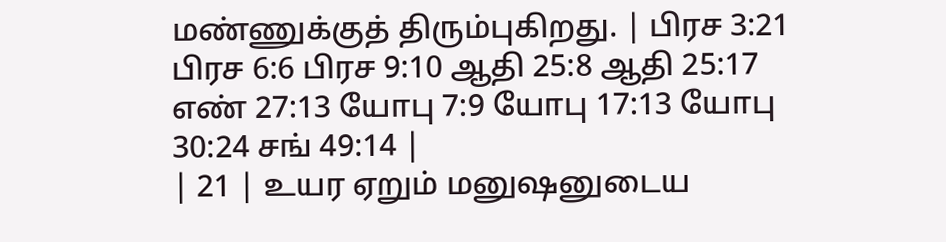மண்ணுக்குத் திரும்புகிறது. | பிரச 3:21 பிரச 6:6 பிரச 9:10 ஆதி 25:8 ஆதி 25:17 எண் 27:13 யோபு 7:9 யோபு 17:13 யோபு 30:24 சங் 49:14 |
| 21 | உயர ஏறும் மனுஷனுடைய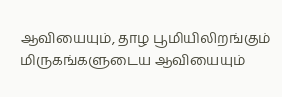ஆவியையும், தாழ பூமியிலிறங்கும் மிருகங்களுடைய ஆவியையும்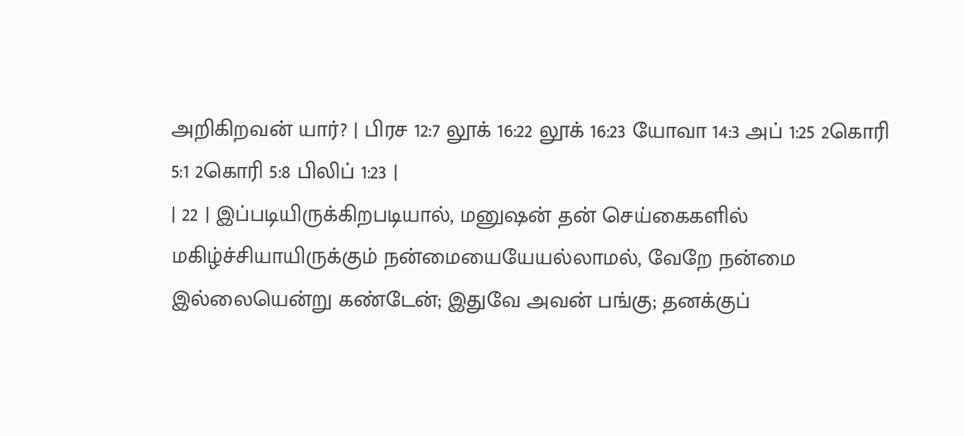அறிகிறவன் யார்? | பிரச 12:7 லூக் 16:22 லூக் 16:23 யோவா 14:3 அப் 1:25 2கொரி 5:1 2கொரி 5:8 பிலிப் 1:23 |
| 22 | இப்படியிருக்கிறபடியால், மனுஷன் தன் செய்கைகளில் மகிழ்ச்சியாயிருக்கும் நன்மையையேயல்லாமல், வேறே நன்மை இல்லையென்று கண்டேன்; இதுவே அவன் பங்கு; தனக்குப்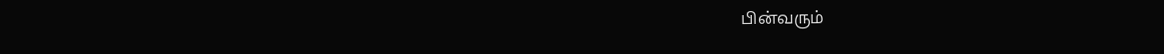பின்வரும்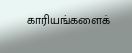காரியங்களைக்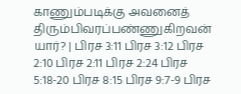காணும்படிக்கு அவனைத் திரும்பிவரப்பண்ணுகிறவன் யார்? | பிரச 3:11 பிரச 3:12 பிரச 2:10 பிரச 2:11 பிரச 2:24 பிரச 5:18-20 பிரச 8:15 பிரச 9:7-9 பிரச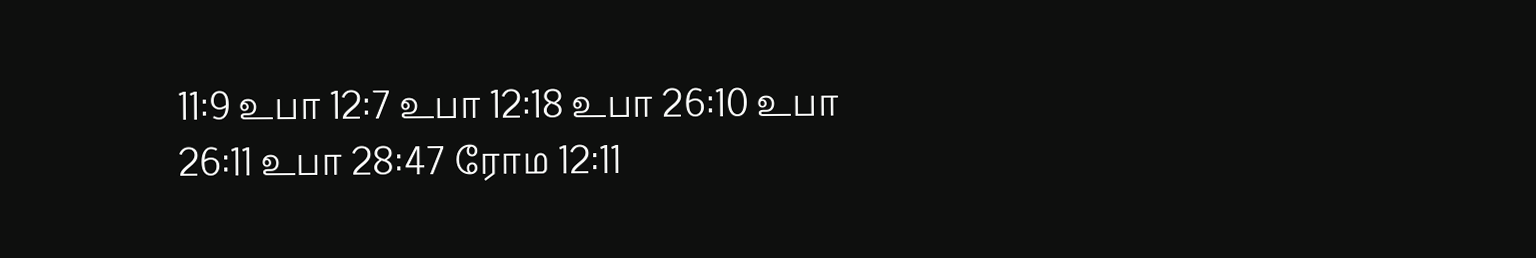11:9 உபா 12:7 உபா 12:18 உபா 26:10 உபா 26:11 உபா 28:47 ரோம 12:11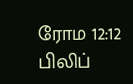ரோம 12:12 பிலிப்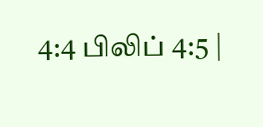4:4 பிலிப் 4:5 |